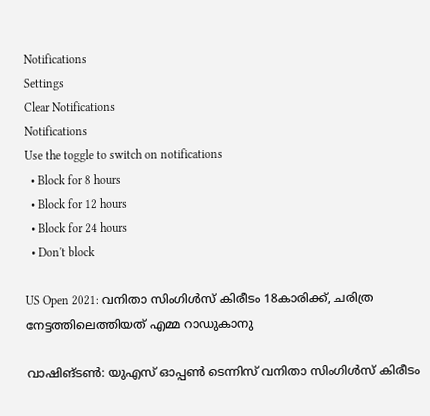Notifications
Settings
Clear Notifications
Notifications
Use the toggle to switch on notifications
  • Block for 8 hours
  • Block for 12 hours
  • Block for 24 hours
  • Don't block

US Open 2021: വനിതാ സിംഗിള്‍സ് കിരീടം 18കാരിക്ക്, ചരിത്ര നേട്ടത്തിലെത്തിയത് എമ്മ റാഡുകാനു

വാഷിങ്ടണ്‍: യുഎസ് ഓപ്പണ്‍ ടെന്നിസ് വനിതാ സിംഗിള്‍സ് കിരീടം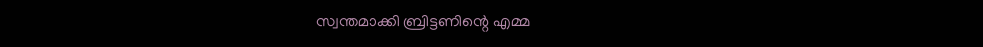സ്വന്തമാക്കി ബ്രിട്ടണിന്റെ എമ്മ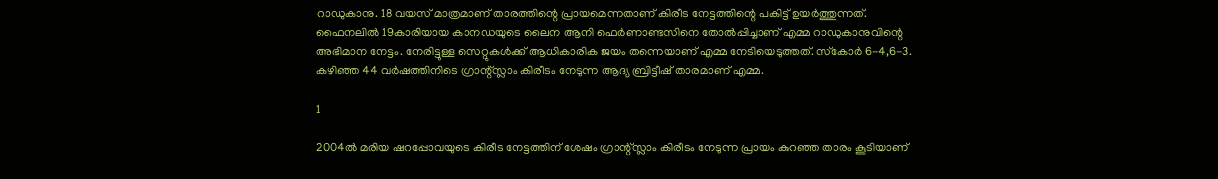റാഡുകാനു. 18 വയസ് മാത്രമാണ് താരത്തിന്റെ പ്രായമെന്നതാണ് കിരീട നേട്ടത്തിന്റെ പകിട്ട് ഉയര്‍ത്തുന്നത്. ഫൈനലില്‍ 19കാരിയായ കാനഡയുടെ ലൈന ആനി ഫെര്‍ണാണ്ടസിനെ തോല്‍പ്പിച്ചാണ് എമ്മ റാഡുകാനുവിന്റെ അഭിമാന നേട്ടം. നേരിട്ടുള്ള സെറ്റുകള്‍ക്ക് ആധികാരിക ജയം തന്നെയാണ് എമ്മ നേടിയെടുത്തത്. സ്‌കോര്‍ 6-4,6-3. കഴിഞ്ഞ 44 വര്‍ഷത്തിനിടെ ഗ്രാന്റ്സ്ലാം കിരീടം നേടുന്ന ആദ്യ ബ്രിട്ടീഷ് താരമാണ് എമ്മ.

1

2004ല്‍ മരിയ ഷറപ്പോവയുടെ കിരീട നേട്ടത്തിന് ശേഷം ഗ്രാന്റ്സ്ലാം കിരീടം നേടുന്ന പ്രായം കുറഞ്ഞ താരം കൂടിയാണ്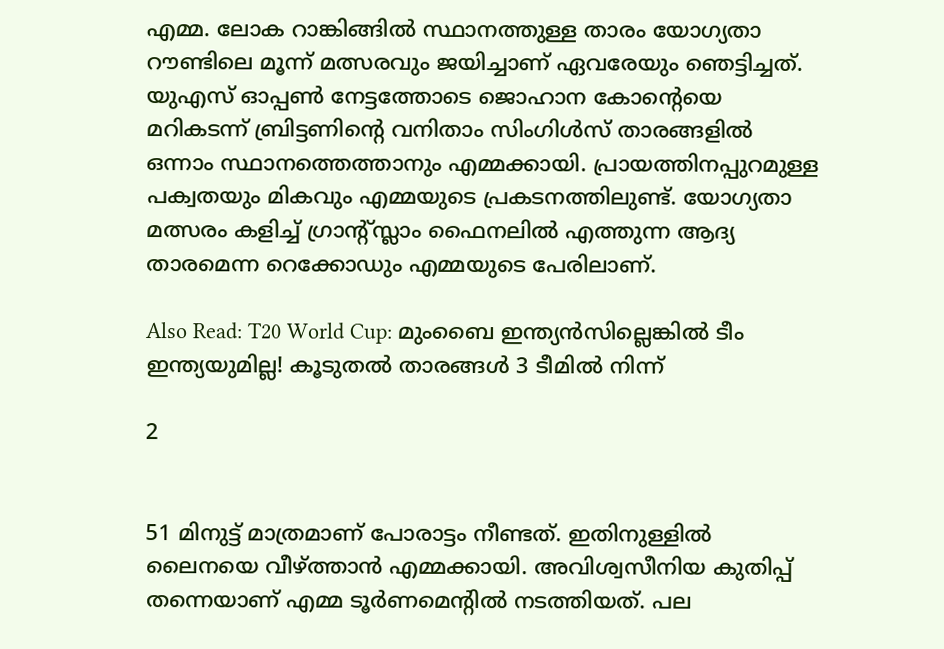എമ്മ. ലോക റാങ്കിങ്ങില്‍ സ്ഥാനത്തുള്ള താരം യോഗ്യതാ റൗണ്ടിലെ മൂന്ന് മത്സരവും ജയിച്ചാണ് ഏവരേയും ഞെട്ടിച്ചത്. യുഎസ് ഓപ്പണ്‍ നേട്ടത്തോടെ ജൊഹാന കോന്റെയെ മറികടന്ന് ബ്രിട്ടണിന്റെ വനിതാം സിംഗിള്‍സ് താരങ്ങളില്‍ ഒന്നാം സ്ഥാനത്തെത്താനും എമ്മക്കായി. പ്രായത്തിനപ്പുറമുള്ള പക്വതയും മികവും എമ്മയുടെ പ്രകടനത്തിലുണ്ട്. യോഗ്യതാ മത്സരം കളിച്ച് ഗ്രാന്റ്സ്ലാം ഫൈനലില്‍ എത്തുന്ന ആദ്യ താരമെന്ന റെക്കോഡും എമ്മയുടെ പേരിലാണ്.

Also Read: T20 World Cup: മുംബൈ ഇന്ത്യന്‍സില്ലെങ്കില്‍ ടീം ഇന്ത്യയുമില്ല! കൂടുതല്‍ താരങ്ങള്‍ 3 ടീമില്‍ നിന്ന്

2


51 മിനുട്ട് മാത്രമാണ് പോരാട്ടം നീണ്ടത്. ഇതിനുള്ളില്‍ ലൈനയെ വീഴ്ത്താന്‍ എമ്മക്കായി. അവിശ്വസീനിയ കുതിപ്പ് തന്നെയാണ് എമ്മ ടൂര്‍ണമെന്റില്‍ നടത്തിയത്. പല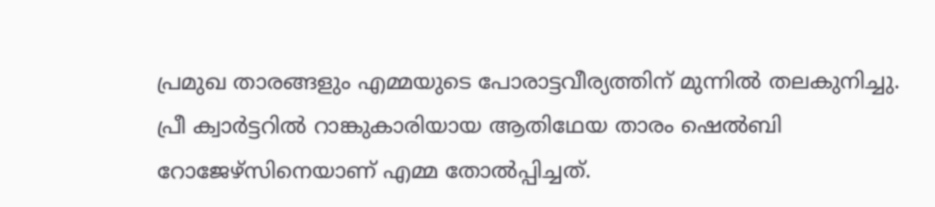പ്രമുഖ താരങ്ങളും എമ്മയുടെ പോരാട്ടവീര്യത്തിന് മുന്നില്‍ തലകുനിച്ചു. പ്രീ ക്വാര്‍ട്ടറില്‍ റാങ്കുകാരിയായ ആതിഥേയ താരം ഷെല്‍ബി റോജേഴ്‌സിനെയാണ് എമ്മ തോല്‍പ്പിച്ചത്.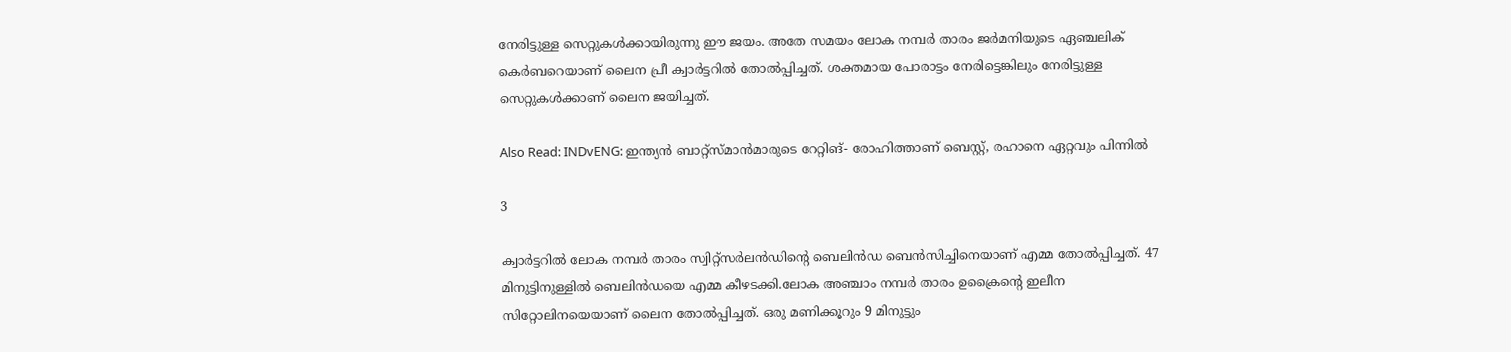നേരിട്ടുള്ള സെറ്റുകള്‍ക്കായിരുന്നു ഈ ജയം. അതേ സമയം ലോക നമ്പര്‍ താരം ജര്‍മനിയുടെ ഏഞ്ചലിക് കെര്‍ബറെയാണ് ലൈന പ്രീ ക്വാര്‍ട്ടറില്‍ തോല്‍പ്പിച്ചത്. ശക്തമായ പോരാട്ടം നേരിട്ടെങ്കിലും നേരിട്ടുള്ള സെറ്റുകള്‍ക്കാണ് ലൈന ജയിച്ചത്.

Also Read: INDvENG: ഇന്ത്യന്‍ ബാറ്റ്‌സ്മാന്‍മാരുടെ റേറ്റിങ്- രോഹിത്താണ് ബെസ്റ്റ്, രഹാനെ ഏറ്റവും പിന്നില്‍

3

ക്വാര്‍ട്ടറില്‍ ലോക നമ്പര്‍ താരം സ്വിറ്റ്‌സര്‍ലന്‍ഡിന്റെ ബെലിന്‍ഡ ബെന്‍സിച്ചിനെയാണ് എമ്മ തോല്‍പ്പിച്ചത്. 47 മിനുട്ടിനുള്ളില്‍ ബെലിന്‍ഡയെ എമ്മ കീഴടക്കി.ലോക അഞ്ചാം നമ്പര്‍ താരം ഉക്രൈന്റെ ഇലീന സിറ്റോലിനയെയാണ് ലൈന തോല്‍പ്പിച്ചത്. ഒരു മണിക്കൂറും 9 മിനുട്ടും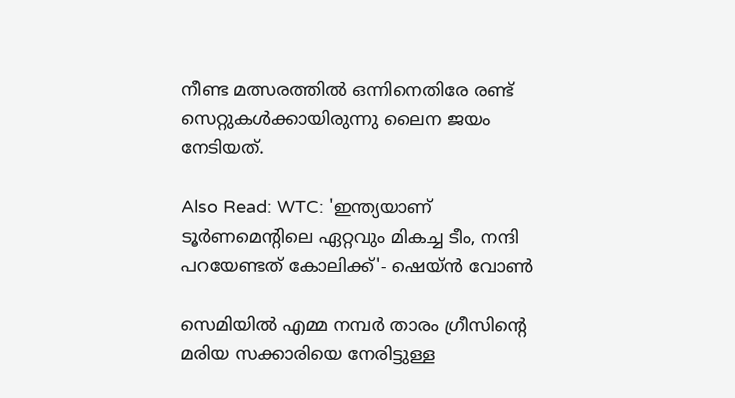നീണ്ട മത്സരത്തില്‍ ഒന്നിനെതിരേ രണ്ട് സെറ്റുകള്‍ക്കായിരുന്നു ലൈന ജയം നേടിയത്.

Also Read: WTC: 'ഇന്ത്യയാണ് ടൂര്‍ണമെന്റിലെ ഏറ്റവും മികച്ച ടീം, നന്ദി പറയേണ്ടത് കോലിക്ക്'- ഷെയ്ന്‍ വോണ്‍

സെമിയില്‍ എമ്മ നമ്പര്‍ താരം ഗ്രീസിന്റെ മരിയ സക്കാരിയെ നേരിട്ടുള്ള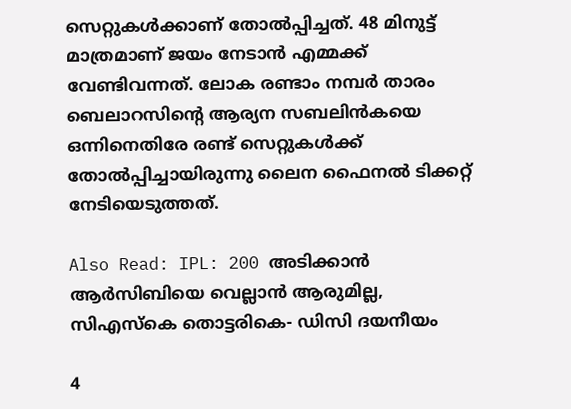സെറ്റുകള്‍ക്കാണ് തോല്‍പ്പിച്ചത്. 48 മിനുട്ട് മാത്രമാണ് ജയം നേടാന്‍ എമ്മക്ക് വേണ്ടിവന്നത്. ലോക രണ്ടാം നമ്പര്‍ താരം ബെലാറസിന്റെ ആര്യന സബലിന്‍കയെ ഒന്നിനെതിരേ രണ്ട് സെറ്റുകള്‍ക്ക് തോല്‍പ്പിച്ചായിരുന്നു ലൈന ഫൈനല്‍ ടിക്കറ്റ് നേടിയെടുത്തത്.

Also Read: IPL: 200 അടിക്കാന്‍ ആര്‍സിബിയെ വെല്ലാന്‍ ആരുമില്ല, സിഎസ്‌കെ തൊട്ടരികെ- ഡിസി ദയനീയം

4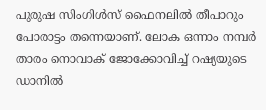പുരുഷ സിംഗിള്‍സ് ഫൈനലില്‍ തീപാറും പോരാട്ടം തന്നെയാണ്. ലോക ഒന്നാം നമ്പര്‍ താരം നൊവാക് ജോക്കോവിച്ച് റഷ്യയുടെ ഡാനില്‍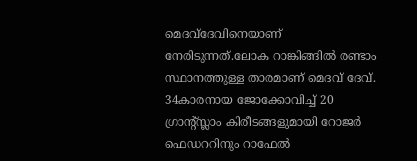മെദവ്‌ദേവിനെയാണ് നേരിടുന്നത്.ലോക റാങ്കിങ്ങില്‍ രണ്ടാം സ്ഥാനത്തുള്ള താരമാണ് മെദവ് ദേവ്. 34കാരനായ ജോക്കോവിച്ച് 20 ഗ്രാന്റ്സ്ലാം കിരീടങ്ങളുമായി റോജര്‍ ഫെഡററിനും റാഫേല്‍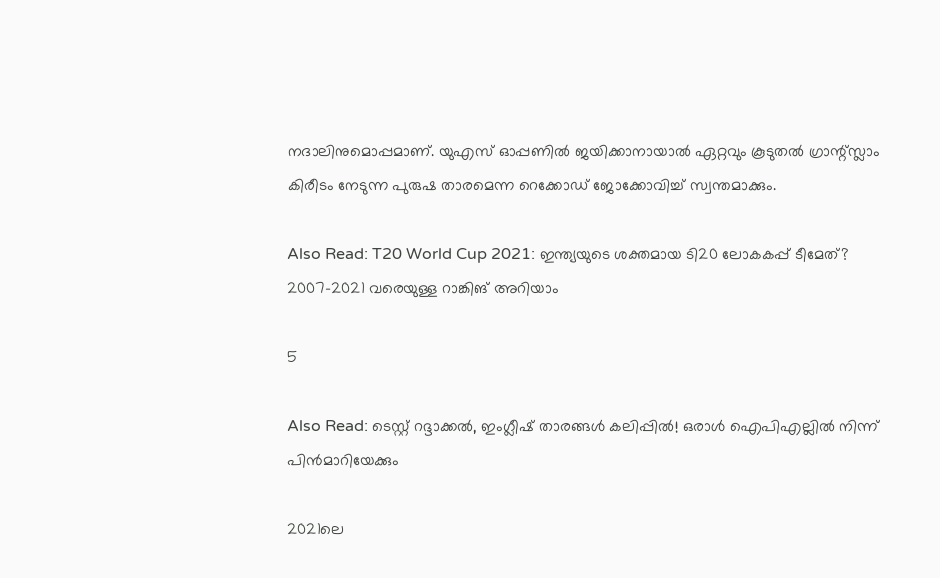നദാലിനുമൊപ്പമാണ്. യുഎസ് ഓപ്പണില്‍ ജയിക്കാനായാല്‍ ഏറ്റവും കൂടുതല്‍ ഗ്രാന്റ്സ്ലാം കിരീടം നേടുന്ന പുരുഷ താരമെന്ന റെക്കോഡ് ജോക്കോവിച്ച് സ്വന്തമാക്കും.

Also Read: T20 World Cup 2021: ഇന്ത്യയുടെ ശക്തമായ ടി20 ലോകകപ്പ് ടീമേത്? 2007-2021 വരെയുള്ള റാങ്കിങ് അറിയാം

5

Also Read: ടെസ്റ്റ് റദ്ദാക്കല്‍, ഇംഗ്ലീഷ് താരങ്ങള്‍ കലിപ്പില്‍! ഒരാള്‍ ഐപിഎല്ലില്‍ നിന്ന് പിന്‍മാറിയേക്കും

2021ലെ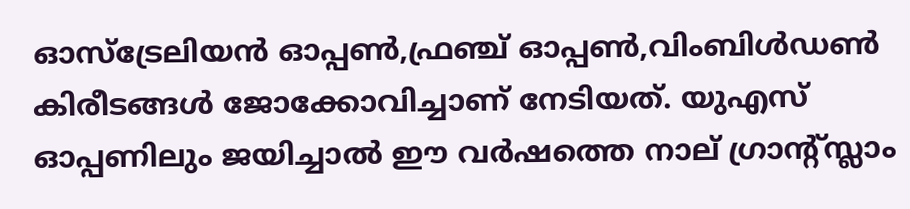ഓസ്‌ട്രേലിയന്‍ ഓപ്പണ്‍,ഫ്രഞ്ച് ഓപ്പണ്‍,വിംബിള്‍ഡണ്‍ കിരീടങ്ങള്‍ ജോക്കോവിച്ചാണ് നേടിയത്. യുഎസ് ഓപ്പണിലും ജയിച്ചാല്‍ ഈ വര്‍ഷത്തെ നാല് ഗ്രാന്റ്സ്ലാം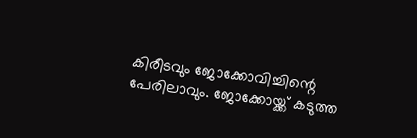കിരീടവും ജോക്കോവിച്ചിന്റെ പേരിലാവും. ജോക്കോയ്ക്ക് കടുത്ത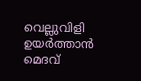വെല്ലുവിളി ഉയര്‍ത്താന്‍ മെദവ്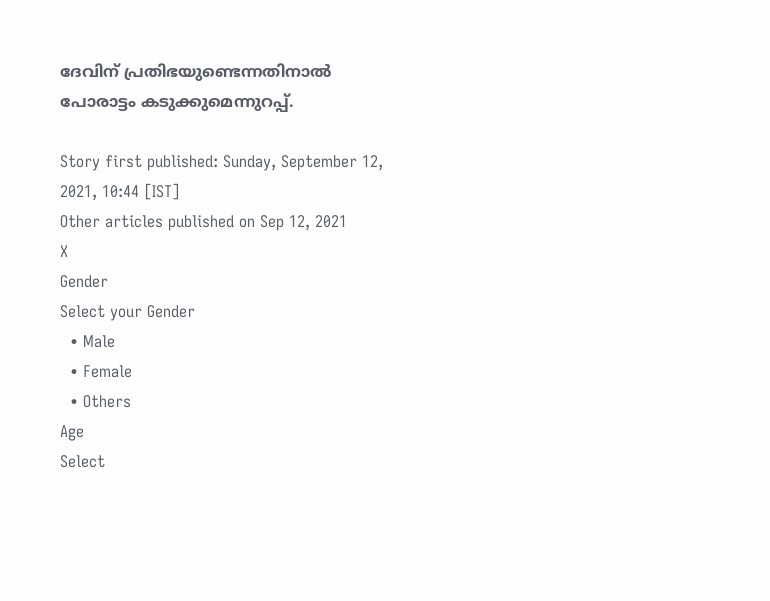ദേവിന് പ്രതിഭയുണ്ടെന്നതിനാല്‍ പോരാട്ടം കടുക്കുമെന്നുറപ്പ്.

Story first published: Sunday, September 12, 2021, 10:44 [IST]
Other articles published on Sep 12, 2021
X
Gender
Select your Gender
  • Male
  • Female
  • Others
Age
Select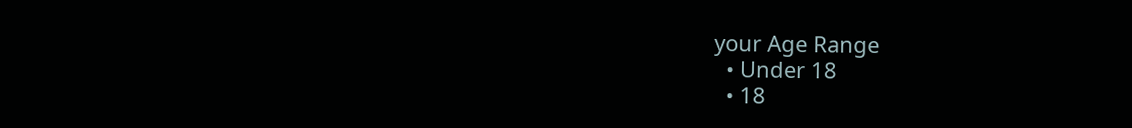your Age Range
  • Under 18
  • 18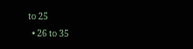to 25
  • 26 to 35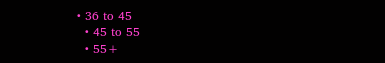• 36 to 45
  • 45 to 55
  • 55+